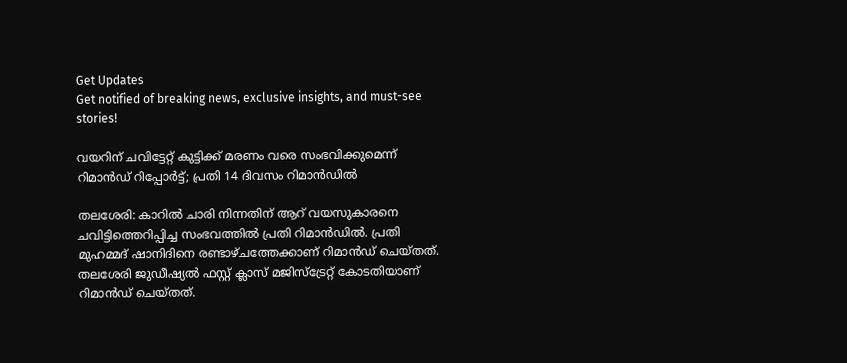Get Updates
Get notified of breaking news, exclusive insights, and must-see stories!

വയറിന് ചവിട്ടേറ്റ് കുട്ടിക്ക് മരണം വരെ സംഭവിക്കുമെന്ന് റിമാന്‍ഡ് റിപ്പോര്‍ട്ട്; പ്രതി 14 ദിവസം റിമാന്‍ഡില്‍

തലശേരി: കാറില്‍ ചാരി നിന്നതിന് ആറ് വയസുകാരനെ ചവിട്ടിത്തെറിപ്പിച്ച സംഭവത്തില്‍ പ്രതി റിമാന്‍ഡില്‍. പ്രതി മുഹമ്മദ് ഷാനിദിനെ രണ്ടാഴ്ചത്തേക്കാണ് റിമാന്‍ഡ് ചെയ്തത്. തലശേരി ജുഡീഷ്യല്‍ ഫസ്റ്റ് ക്ലാസ് മജിസ്‌ട്രേറ്റ് കോടതിയാണ് റിമാന്‍ഡ് ചെയ്തത്.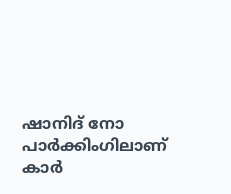ഷാനിദ് നോ പാര്‍ക്കിംഗിലാണ് കാര്‍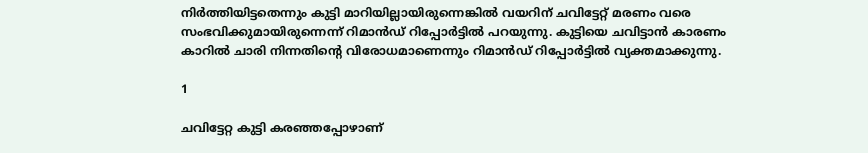നിര്‍ത്തിയിട്ടതെന്നും കുട്ടി മാറിയില്ലായിരുന്നെങ്കില്‍ വയറിന് ചവിട്ടേറ്റ് മരണം വരെ സംഭവിക്കുമായിരുന്നെന്ന് റിമാന്‍ഡ് റിപ്പോര്‍ട്ടില്‍ പറയുന്നു. കുട്ടിയെ ചവിട്ടാന്‍ കാരണം കാറില്‍ ചാരി നിന്നതിന്റെ വിരോധമാണെന്നും റിമാന്‍ഡ് റിപ്പോര്‍ട്ടില്‍ വ്യക്തമാക്കുന്നു.

1

ചവിട്ടേറ്റ കുട്ടി കരഞ്ഞപ്പോഴാണ്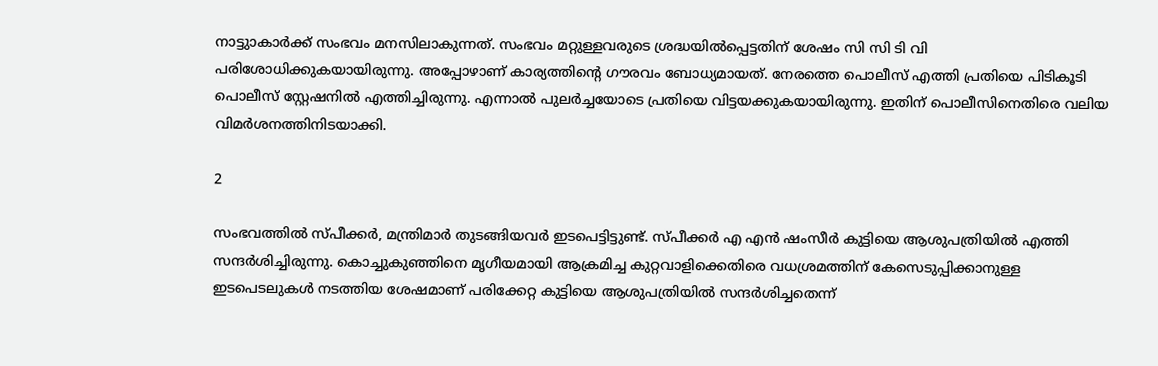നാട്ടുാകാര്‍ക്ക് സംഭവം മനസിലാകുന്നത്. സംഭവം മറ്റുള്ളവരുടെ ശ്രദ്ധയില്‍പ്പെട്ടതിന് ശേഷം സി സി ടി വി പരിശോധിക്കുകയായിരുന്നു. അപ്പോഴാണ് കാര്യത്തിന്റെ ഗൗരവം ബോധ്യമായത്. നേരത്തെ പൊലീസ് എത്തി പ്രതിയെ പിടികൂടി പൊലീസ് സ്റ്റേഷനില്‍ എത്തിച്ചിരുന്നു. എന്നാല്‍ പുലര്‍ച്ചയോടെ പ്രതിയെ വിട്ടയക്കുകയായിരുന്നു. ഇതിന് പൊലീസിനെതിരെ വലിയ വിമര്‍ശനത്തിനിടയാക്കി.

2

സംഭവത്തില്‍ സ്പീക്കര്‍, മന്ത്രിമാര്‍ തുടങ്ങിയവര്‍ ഇടപെട്ടിട്ടുണ്ട്. സ്പീക്കര്‍ എ എന്‍ ഷംസീര്‍ കുട്ടിയെ ആശുപത്രിയില്‍ എത്തി സന്ദര്‍ശിച്ചിരുന്നു. കൊച്ചുകുഞ്ഞിനെ മൃഗീയമായി ആക്രമിച്ച കുറ്റവാളിക്കെതിരെ വധശ്രമത്തിന് കേസെടുപ്പിക്കാനുള്ള ഇടപെടലുകള്‍ നടത്തിയ ശേഷമാണ് പരിക്കേറ്റ കുട്ടിയെ ആശുപത്രിയില്‍ സന്ദര്‍ശിച്ചതെന്ന്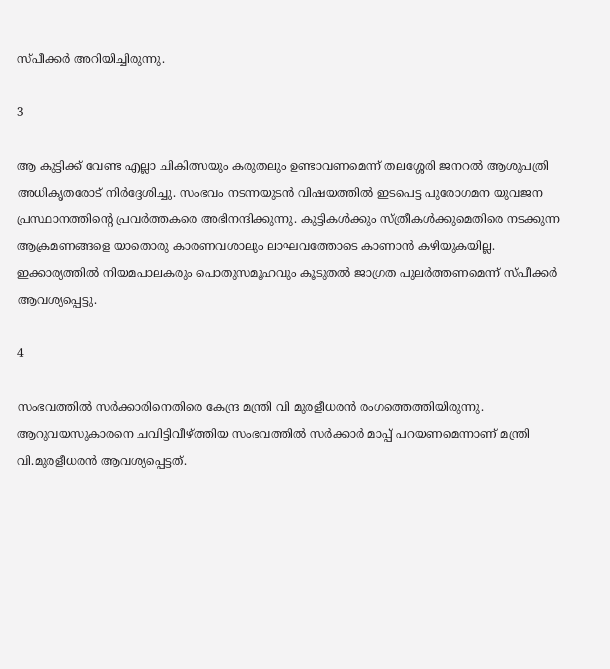സ്പീക്കര്‍ അറിയിച്ചിരുന്നു.

3

ആ കുട്ടിക്ക് വേണ്ട എല്ലാ ചികിത്സയും കരുതലും ഉണ്ടാവണമെന്ന് തലശ്ശേരി ജനറല്‍ ആശുപത്രി അധികൃതരോട് നിര്‍ദ്ദേശിച്ചു. സംഭവം നടന്നയുടന്‍ വിഷയത്തില്‍ ഇടപെട്ട പുരോഗമന യുവജന പ്രസ്ഥാനത്തിന്റെ പ്രവര്‍ത്തകരെ അഭിനന്ദിക്കുന്നു. കുട്ടികള്‍ക്കും സ്ത്രീകള്‍ക്കുമെതിരെ നടക്കുന്ന ആക്രമണങ്ങളെ യാതൊരു കാരണവശാലും ലാഘവത്തോടെ കാണാന്‍ കഴിയുകയില്ല.
ഇക്കാര്യത്തില്‍ നിയമപാലകരും പൊതുസമൂഹവും കൂടുതല്‍ ജാഗ്രത പുലര്‍ത്തണമെന്ന് സ്പീക്കര്‍ ആവശ്യപ്പെട്ടു.

4

സംഭവത്തില്‍ സര്‍ക്കാരിനെതിരെ കേന്ദ്ര മന്ത്രി വി മുരളീധരന്‍ രംഗത്തെത്തിയിരുന്നു. ആറുവയസുകാരനെ ചവിട്ടിവീഴ്ത്തിയ സംഭവത്തില്‍ സര്‍ക്കാര്‍ മാപ്പ് പറയണമെന്നാണ് മന്ത്രി വി.മുരളീധരന്‍ ആവശ്യപ്പെട്ടത്.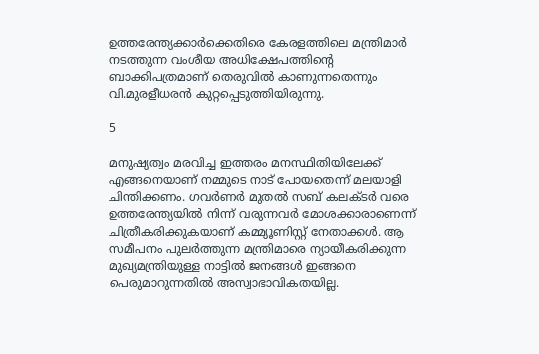ഉത്തരേന്ത്യക്കാര്‍ക്കെതിരെ കേരളത്തിലെ മന്ത്രിമാര്‍ നടത്തുന്ന വംശീയ അധിക്ഷേപത്തിന്റെ ബാക്കിപത്രമാണ് തെരുവില്‍ കാണുന്നതെന്നും വി.മുരളീധരന്‍ കുറ്റപ്പെടുത്തിയിരുന്നു.

5

മനുഷ്യത്വം മരവിച്ച ഇത്തരം മനസ്ഥിതിയിലേക്ക് എങ്ങനെയാണ് നമ്മുടെ നാട് പോയതെന്ന് മലയാളി ചിന്തിക്കണം. ഗവര്‍ണര്‍ മുതല്‍ സബ് കലക്ടര്‍ വരെ ഉത്തരേന്ത്യയില്‍ നിന്ന് വരുന്നവര്‍ മോശക്കാരാണെന്ന് ചിത്രീകരിക്കുകയാണ് കമ്മ്യൂണിസ്റ്റ് നേതാക്കള്‍. ആ സമീപനം പുലര്‍ത്തുന്ന മന്ത്രിമാരെ ന്യായീകരിക്കുന്ന മുഖ്യമന്ത്രിയുള്ള നാട്ടില്‍ ജനങ്ങള്‍ ഇങ്ങനെ പെരുമാറുന്നതില്‍ അസ്വാഭാവികതയില്ല.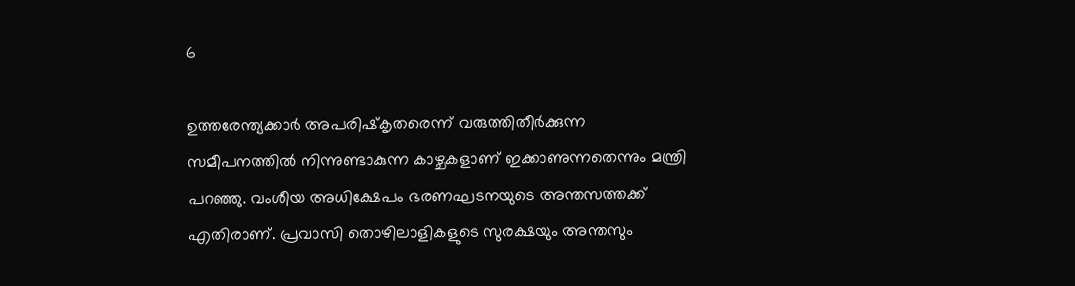6

ഉത്തരേന്ത്യക്കാര്‍ അപരിഷ്‌കൃതരെന്ന് വരുത്തിതീര്‍ക്കുന്ന സമീപനത്തില്‍ നിന്നുണ്ടാകുന്ന കാഴ്ചകളാണ് ഇക്കാണുന്നതെന്നും മന്ത്രി പറഞ്ഞു. വംശീയ അധിക്ഷേപം ഭരണഘടനയുടെ അന്തസത്തക്ക് എതിരാണ്. പ്രവാസി തൊഴിലാളികളുടെ സുരക്ഷയും അന്തസും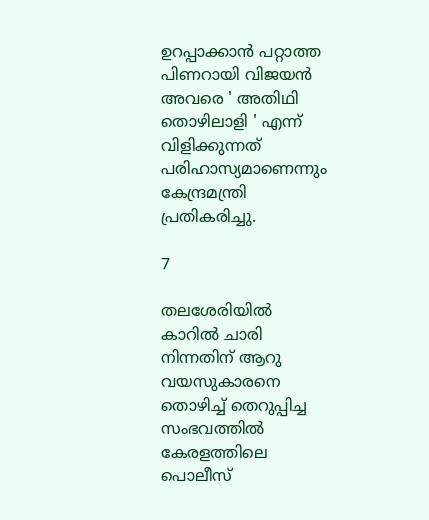ഉറപ്പാക്കാന്‍ പറ്റാത്ത പിണറായി വിജയന്‍ അവരെ ' അതിഥി തൊഴിലാളി ' എന്ന് വിളിക്കുന്നത് പരിഹാസ്യമാണെന്നും കേന്ദ്രമന്ത്രി പ്രതികരിച്ചു.

7

തലശേരിയില്‍ കാറില്‍ ചാരി നിന്നതിന് ആറു വയസുകാരനെ തൊഴിച്ച് തെറുപ്പിച്ച സംഭവത്തില്‍ കേരളത്തിലെ പൊലീസ്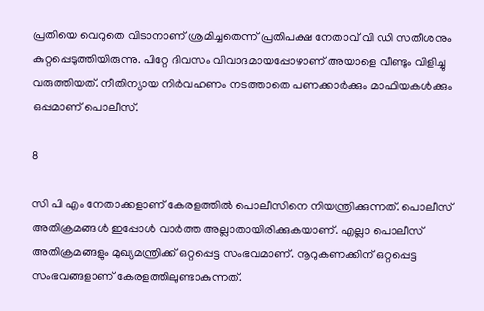പ്രതിയെ വെറുതെ വിടാനാണ് ശ്രമിച്ചതെന്ന് പ്രതിപക്ഷ നേതാവ് വി ഡി സതീശനും കുറ്റപ്പെടുത്തിയിരുന്നു. പിറ്റേ ദിവസം വിവാദമായപ്പോഴാണ് അയാളെ വീണ്ടും വിളിച്ചു വരുത്തിയത്. നീതിന്യായ നിര്‍വഹണം നടത്താതെ പണക്കാര്‍ക്കും മാഫിയകള്‍ക്കും ഒപ്പമാണ് പൊലീസ്.

8

സി പി എം നേതാക്കളാണ് കേരളത്തില്‍ പൊലീസിനെ നിയന്ത്രിക്കുന്നത്. പൊലീസ് അതിക്രമങ്ങള്‍ ഇപ്പോള്‍ വാര്‍ത്ത അല്ലാതായിരിക്കുകയാണ്. എല്ലാ പൊലീസ് അതിക്രമങ്ങളും മുഖ്യമന്ത്രിക്ക് ഒറ്റപ്പെട്ട സംഭവമാണ്. നൂറുകണക്കിന് ഒറ്റപ്പെട്ട സംഭവങ്ങളാണ് കേരളത്തിലുണ്ടാകുന്നത്.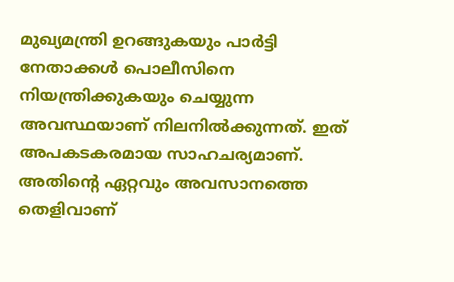മുഖ്യമന്ത്രി ഉറങ്ങുകയും പാര്‍ട്ടി നേതാക്കള്‍ പൊലീസിനെ നിയന്ത്രിക്കുകയും ചെയ്യുന്ന അവസ്ഥയാണ് നിലനില്‍ക്കുന്നത്. ഇത് അപകടകരമായ സാഹചര്യമാണ്. അതിന്റെ ഏറ്റവും അവസാനത്തെ തെളിവാണ്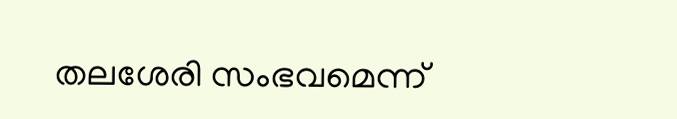തലശേരി സംഭവമെന്ന്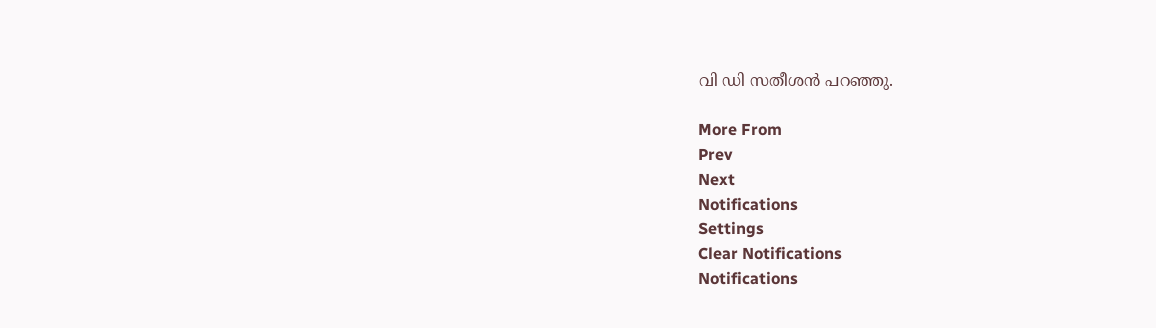വി ഡി സതീശന്‍ പറഞ്ഞു.

More From
Prev
Next
Notifications
Settings
Clear Notifications
Notifications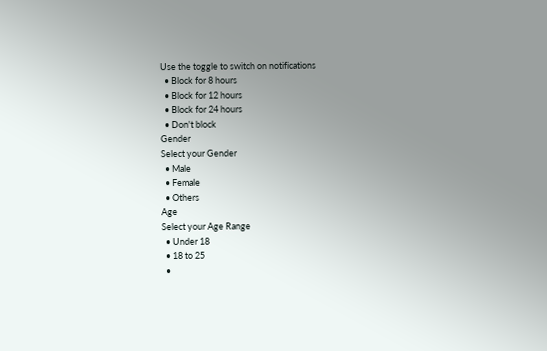Use the toggle to switch on notifications
  • Block for 8 hours
  • Block for 12 hours
  • Block for 24 hours
  • Don't block
Gender
Select your Gender
  • Male
  • Female
  • Others
Age
Select your Age Range
  • Under 18
  • 18 to 25
  •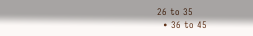26 to 35
  • 36 to 45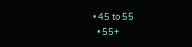• 45 to 55
  • 55+